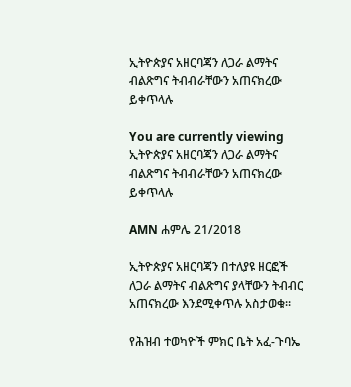ኢትዮጵያና አዘርባጃን ለጋራ ልማትና ብልጽግና ትብብራቸውን አጠናክረው ይቀጥላሉ

You are currently viewing ኢትዮጵያና አዘርባጃን ለጋራ ልማትና ብልጽግና ትብብራቸውን አጠናክረው ይቀጥላሉ

AMN ሐምሌ 21/2018

ኢትዮጵያና አዘርባጃን በተለያዩ ዘርፎች ለጋራ ልማትና ብልጽግና ያላቸውን ትብብር አጠናክረው እንደሚቀጥሉ አስታወቁ።

የሕዝብ ተወካዮች ምክር ቤት አፈ-ጉባኤ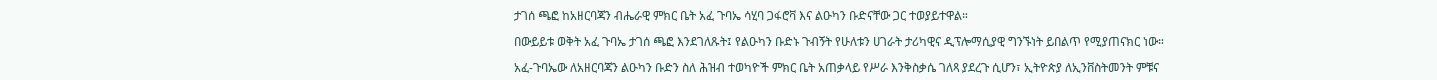ታገሰ ጫፎ ከአዘርባጃን ብሔራዊ ምክር ቤት አፈ ጉባኤ ሳሂባ ጋፋሮቫ እና ልዑካን ቡድናቸው ጋር ተወያይተዋል።

በውይይቱ ወቅት አፈ ጉባኤ ታገሰ ጫፎ እንደገለጹት፤ የልዑካን ቡድኑ ጉብኝት የሁለቱን ሀገራት ታሪካዊና ዲፕሎማሲያዊ ግንኙነት ይበልጥ የሚያጠናክር ነው።

አፈ-ጉባኤው ለአዘርባጃን ልዑካን ቡድን ስለ ሕዝብ ተወካዮች ምክር ቤት አጠቃላይ የሥራ እንቅስቃሴ ገለጻ ያደረጉ ሲሆን፣ ኢትዮጵያ ለኢንቨስትመንት ምቹና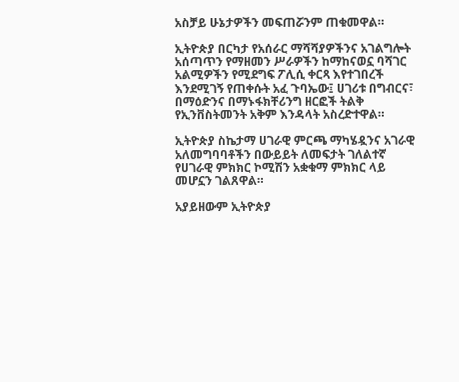አስቻይ ሁኔታዎችን መፍጠሯንም ጠቁመዋል።

ኢትዮጵያ በርካታ የአሰራር ማሻሻያዎችንና አገልግሎት አሰጣጥን የማዘመን ሥራዎችን ከማከናወኗ ባሻገር አልሚዎችን የሚደግፍ ፖሊሲ ቀርጻ እየተገበረች እንደሚገኝ የጠቀሱት አፈ ጉባኤው፤ ሀገሪቱ በግብርና፣ በማዕድንና በማኑፋክቸሪንግ ዘርፎች ትልቅ የኢንቨስትመንት አቅም እንዳላት አስረድተዋል።

ኢትዮጵያ ስኬታማ ሀገራዊ ምርጫ ማካሄዷንና አገራዊ አለመግባባቶችን በውይይት ለመፍታት ገለልተኛ የሀገራዊ ምክክር ኮሚሽን አቋቁማ ምክክር ላይ መሆኗን ገልጸዋል።

አያይዘውም ኢትዮጵያ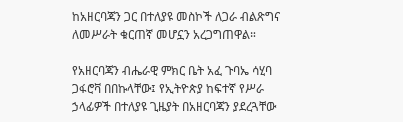ከአዘርባጃን ጋር በተለያዩ መስኮች ለጋራ ብልጽግና ለመሥራት ቁርጠኛ መሆኗን አረጋግጠዋል።

የአዘርባጃን ብሔራዊ ምክር ቤት አፈ ጉባኤ ሳሂባ ጋፋሮቫ በበኩላቸው፤ የኢትዮጵያ ከፍተኛ የሥራ ኃላፊዎች በተለያዩ ጊዜያት በአዘርባጃን ያደረጓቸው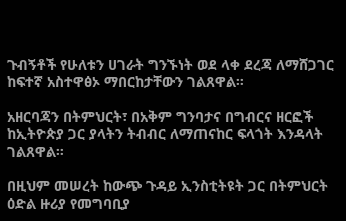ጉብኝቶች የሁለቱን ሀገራት ግንኙነት ወደ ላቀ ደረጃ ለማሸጋገር ከፍተኛ አስተዋፅኦ ማበርከታቸውን ገልጸዋል።

አዘርባጃን በትምህርት፣ በአቅም ግንባታና በግብርና ዘርፎች ከኢትዮጵያ ጋር ያላትን ትብብር ለማጠናከር ፍላጎት እንዳላት ገልጸዋል።

በዚህም መሠረት ከውጭ ጉዳይ ኢንስቲትዩት ጋር በትምህርት ዕድል ዙሪያ የመግባቢያ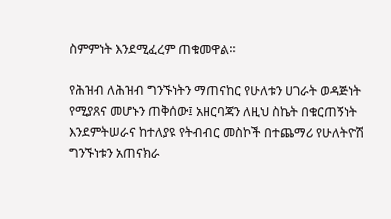ስምምነት እንደሚፈረም ጠቁመዋል።

የሕዝብ ለሕዝብ ግንኙነትን ማጠናከር የሁለቱን ሀገራት ወዳጅነት የሚያጸና መሆኑን ጠቅሰው፤ አዘርባጃን ለዚህ ስኬት በቁርጠኝነት እንደምትሠራና ከተለያዩ የትብብር መስኮች በተጨማሪ የሁለትዮሽ ግንኙነቱን አጠናክራ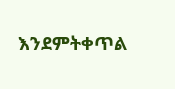እንደምትቀጥል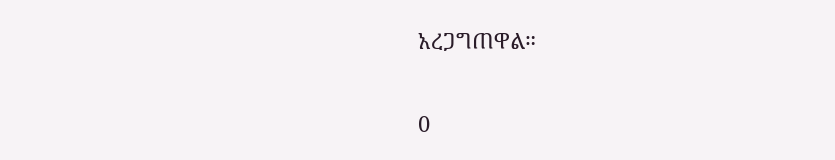አረጋግጠዋል።

0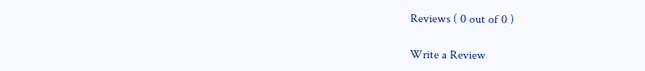Reviews ( 0 out of 0 )

Write a Review